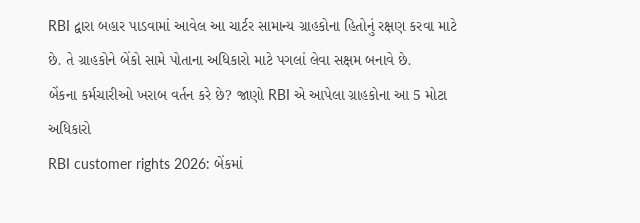RBI દ્વારા બહાર પાડવામાં આવેલ આ ચાર્ટર સામાન્ય ગ્રાહકોના હિતોનું રક્ષણ કરવા માટે છે. તે ગ્રાહકોને બેંકો સામે પોતાના અધિકારો માટે પગલાં લેવા સક્ષમ બનાવે છે.
બેંકના કર્મચારીઓ ખરાબ વર્તન કરે છે? જાણો RBI એ આપેલા ગ્રાહકોના આ 5 મોટા અધિકારો
RBI customer rights 2026: બેંકમાં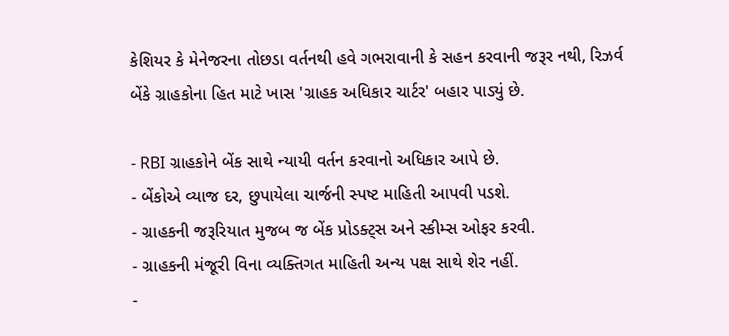કેશિયર કે મેનેજરના તોછડા વર્તનથી હવે ગભરાવાની કે સહન કરવાની જરૂર નથી, રિઝર્વ બેંકે ગ્રાહકોના હિત માટે ખાસ 'ગ્રાહક અધિકાર ચાર્ટર' બહાર પાડ્યું છે.

- RBI ગ્રાહકોને બેંક સાથે ન્યાયી વર્તન કરવાનો અધિકાર આપે છે.
- બેંકોએ વ્યાજ દર, છુપાયેલા ચાર્જની સ્પષ્ટ માહિતી આપવી પડશે.
- ગ્રાહકની જરૂરિયાત મુજબ જ બેંક પ્રોડક્ટ્સ અને સ્કીમ્સ ઓફર કરવી.
- ગ્રાહકની મંજૂરી વિના વ્યક્તિગત માહિતી અન્ય પક્ષ સાથે શેર નહીં.
-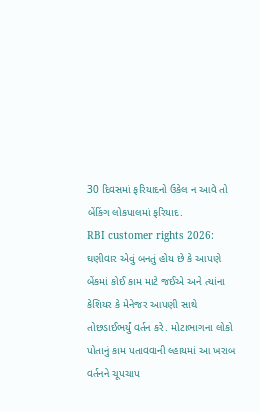30 દિવસમાં ફરિયાદનો ઉકેલ ન આવે તો બેંકિંગ લોકપાલમાં ફરિયાદ.
RBI customer rights 2026: ઘણીવાર એવું બનતું હોય છે કે આપણે બેંકમાં કોઈ કામ માટે જઈએ અને ત્યાંના કેશિયર કે મેનેજર આપણી સાથે તોછડાઈભર્યું વર્તન કરે. મોટાભાગના લોકો પોતાનું કામ પતાવવાની લ્હાયમાં આ ખરાબ વર્તનને ચૂપચાપ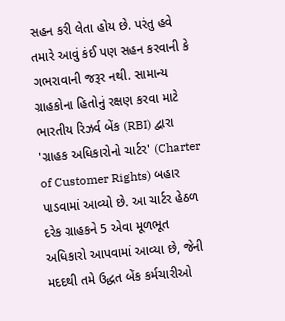સહન કરી લેતા હોય છે. પરંતુ હવે તમારે આવું કંઈ પણ સહન કરવાની કે ગભરાવાની જરૂર નથી. સામાન્ય ગ્રાહકોના હિતોનું રક્ષણ કરવા માટે ભારતીય રિઝર્વ બેંક (RBI) દ્વારા 'ગ્રાહક અધિકારોનો ચાર્ટર' (Charter of Customer Rights) બહાર પાડવામાં આવ્યો છે. આ ચાર્ટર હેઠળ દરેક ગ્રાહકને 5 એવા મૂળભૂત અધિકારો આપવામાં આવ્યા છે, જેની મદદથી તમે ઉદ્ધત બેંક કર્મચારીઓ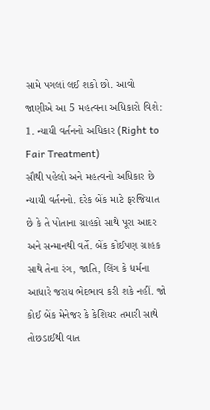સામે પગલાં લઈ શકો છો. આવો જાણીએ આ 5 મહત્વના અધિકારો વિશે:
1. ન્યાયી વર્તનનો અધિકાર (Right to Fair Treatment)
સૌથી પહેલો અને મહત્વનો અધિકાર છે ન્યાયી વર્તનનો. દરેક બેંક માટે ફરજિયાત છે કે તે પોતાના ગ્રાહકો સાથે પૂરા આદર અને સન્માનથી વર્તે. બેંક કોઈપણ ગ્રાહક સાથે તેના રંગ, જાતિ, લિંગ કે ધર્મના આધારે જરાય ભેદભાવ કરી શકે નહીં. જો કોઈ બેંક મેનેજર કે કેશિયર તમારી સાથે તોછડાઈથી વાત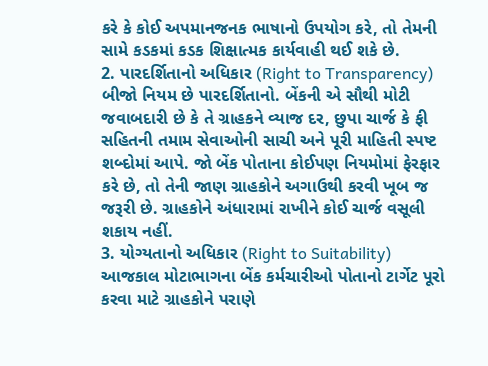કરે કે કોઈ અપમાનજનક ભાષાનો ઉપયોગ કરે, તો તેમની સામે કડકમાં કડક શિક્ષાત્મક કાર્યવાહી થઈ શકે છે.
2. પારદર્શિતાનો અધિકાર (Right to Transparency)
બીજો નિયમ છે પારદર્શિતાનો. બેંકની એ સૌથી મોટી જવાબદારી છે કે તે ગ્રાહકને વ્યાજ દર, છુપા ચાર્જ કે ફી સહિતની તમામ સેવાઓની સાચી અને પૂરી માહિતી સ્પષ્ટ શબ્દોમાં આપે. જો બેંક પોતાના કોઈપણ નિયમોમાં ફેરફાર કરે છે, તો તેની જાણ ગ્રાહકોને અગાઉથી કરવી ખૂબ જ જરૂરી છે. ગ્રાહકોને અંધારામાં રાખીને કોઈ ચાર્જ વસૂલી શકાય નહીં.
3. યોગ્યતાનો અધિકાર (Right to Suitability)
આજકાલ મોટાભાગના બેંક કર્મચારીઓ પોતાનો ટાર્ગેટ પૂરો કરવા માટે ગ્રાહકોને પરાણે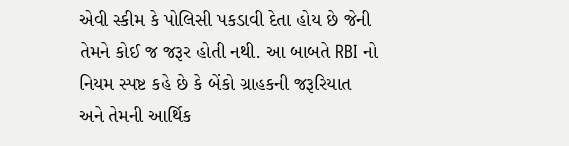એવી સ્કીમ કે પોલિસી પકડાવી દેતા હોય છે જેની તેમને કોઈ જ જરૂર હોતી નથી. આ બાબતે RBI નો નિયમ સ્પષ્ટ કહે છે કે બેંકો ગ્રાહકની જરૂરિયાત અને તેમની આર્થિક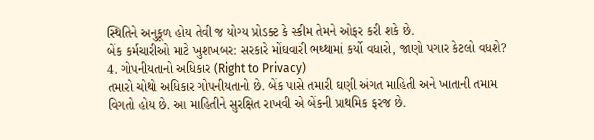સ્થિતિને અનુકૂળ હોય તેવી જ યોગ્ય પ્રોડક્ટ કે સ્કીમ તેમને ઓફર કરી શકે છે.
બેંક કર્મચારીઓ માટે ખુશખબર: સરકારે મોંઘવારી ભથ્થામાં કર્યો વધારો, જાણો પગાર કેટલો વધશે?
4. ગોપનીયતાનો અધિકાર (Right to Privacy)
તમારો ચોથો અધિકાર ગોપનીયતાનો છે. બેંક પાસે તમારી ઘણી અંગત માહિતી અને ખાતાની તમામ વિગતો હોય છે. આ માહિતીને સુરક્ષિત રાખવી એ બેંકની પ્રાથમિક ફરજ છે.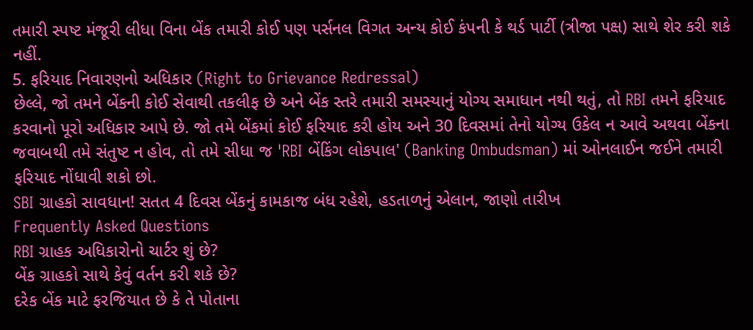તમારી સ્પષ્ટ મંજૂરી લીધા વિના બેંક તમારી કોઈ પણ પર્સનલ વિગત અન્ય કોઈ કંપની કે થર્ડ પાર્ટી (ત્રીજા પક્ષ) સાથે શેર કરી શકે નહીં.
5. ફરિયાદ નિવારણનો અધિકાર (Right to Grievance Redressal)
છેલ્લે, જો તમને બેંકની કોઈ સેવાથી તકલીફ છે અને બેંક સ્તરે તમારી સમસ્યાનું યોગ્ય સમાધાન નથી થતું, તો RBI તમને ફરિયાદ કરવાનો પૂરો અધિકાર આપે છે. જો તમે બેંકમાં કોઈ ફરિયાદ કરી હોય અને 30 દિવસમાં તેનો યોગ્ય ઉકેલ ન આવે અથવા બેંકના જવાબથી તમે સંતુષ્ટ ન હોવ, તો તમે સીધા જ 'RBI બેંકિંગ લોકપાલ' (Banking Ombudsman) માં ઓનલાઈન જઈને તમારી ફરિયાદ નોંધાવી શકો છો.
SBI ગ્રાહકો સાવધાન! સતત 4 દિવસ બેંકનું કામકાજ બંધ રહેશે, હડતાળનું એલાન, જાણો તારીખ
Frequently Asked Questions
RBI ગ્રાહક અધિકારોનો ચાર્ટર શું છે?
બેંક ગ્રાહકો સાથે કેવું વર્તન કરી શકે છે?
દરેક બેંક માટે ફરજિયાત છે કે તે પોતાના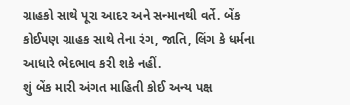ગ્રાહકો સાથે પૂરા આદર અને સન્માનથી વર્તે. બેંક કોઈપણ ગ્રાહક સાથે તેના રંગ, જાતિ, લિંગ કે ધર્મના આધારે ભેદભાવ કરી શકે નહીં.
શું બેંક મારી અંગત માહિતી કોઈ અન્ય પક્ષ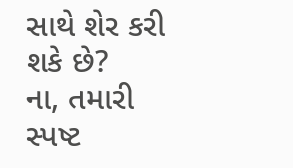સાથે શેર કરી શકે છે?
ના, તમારી સ્પષ્ટ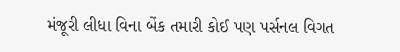મંજૂરી લીધા વિના બેંક તમારી કોઈ પણ પર્સનલ વિગત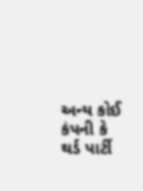અન્ય કોઈ કંપની કે થર્ડ પાર્ટી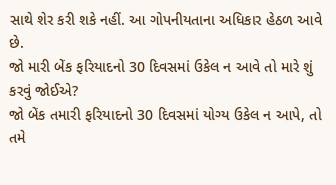સાથે શેર કરી શકે નહીં. આ ગોપનીયતાના અધિકાર હેઠળ આવે છે.
જો મારી બેંક ફરિયાદનો 30 દિવસમાં ઉકેલ ન આવે તો મારે શું કરવું જોઈએ?
જો બેંક તમારી ફરિયાદનો 30 દિવસમાં યોગ્ય ઉકેલ ન આપે, તો તમે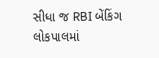સીધા જ RBI બેંકિંગ લોકપાલમાં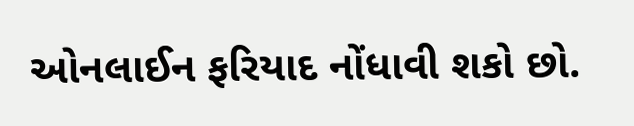ઓનલાઈન ફરિયાદ નોંધાવી શકો છો.